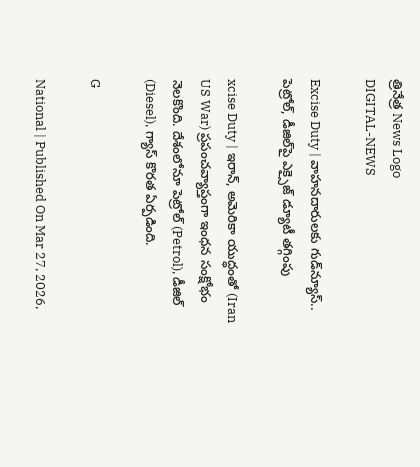త్రినేత్ర News Logo
DIGITAL-NEWS

Excise Duty | వాహ‌న‌దారుల‌కు గుడ్‌న్యూస్‌.. పెట్రోల్, డీజిల్‌పై ఎక్సైజ్‌ డ్యూటీ తగ్గింపు

xcise Duty | ఇరాన్‌, అమెరికా యుద్ధంతో (Iran US War) ప్రపంచవ్యాప్తంగా ఇంధన సంక్షోభం నెలకొంది. దేశంలోనూ పెట్రోల్ (Petrol), డీజిల్ (Diesel), గ్యాస్ కొర‌త ఏర్ప‌డింది.

G

National | Published On Mar 27, 2026,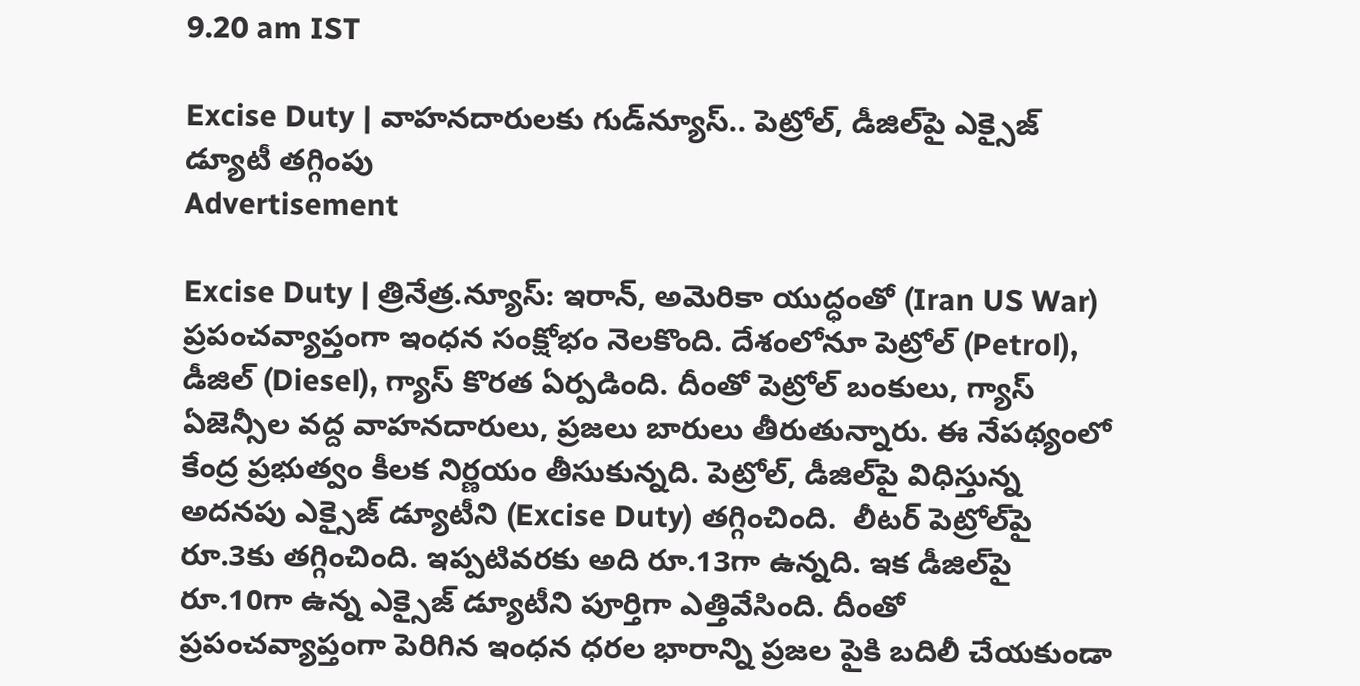9.20 am IST

Excise Duty | వాహ‌న‌దారుల‌కు గుడ్‌న్యూస్‌.. పెట్రోల్, డీజిల్‌పై ఎక్సైజ్‌ డ్యూటీ తగ్గింపు
Advertisement

Excise Duty | త్రినేత్ర‌.న్యూస్‌: ఇరాన్‌, అమెరికా యుద్ధంతో (Iran US War) ప్రపంచవ్యాప్తంగా ఇంధన సంక్షోభం నెలకొంది. దేశంలోనూ పెట్రోల్ (Petrol), డీజిల్ (Diesel), గ్యాస్ కొర‌త ఏర్ప‌డింది. దీంతో పెట్రోల్ బంకులు, గ్యాస్ ఏజెన్సీల వ‌ద్ద వాహ‌న‌దారులు, ప్ర‌జ‌లు బారులు తీరుతున్నారు. ఈ నేప‌థ్యంలో కేంద్ర‌ ప్రభుత్వం కీలక నిర్ణయం తీసుకున్న‌ది. పెట్రోల్‌, డీజిల్‌పై విధిస్తున్న అదనపు ఎక్సైజ్‌ డ్యూటీని (Excise Duty) తగ్గించింది.  లీటర్‌ పెట్రోల్‌పై రూ.3కు తగ్గించింది. ఇప్ప‌టివ‌ర‌కు అది రూ.13గా ఉన్న‌ది. ఇక‌ డీజిల్‌పై రూ.10గా ఉన్న ఎక్సైజ్ డ్యూటీని పూర్తిగా ఎత్తివేసింది. దీంతో ప్రపంచవ్యాప్తంగా పెరిగిన ఇంధన ధరల భారాన్ని ప్రజల పైకి బదిలీ చేయకుండా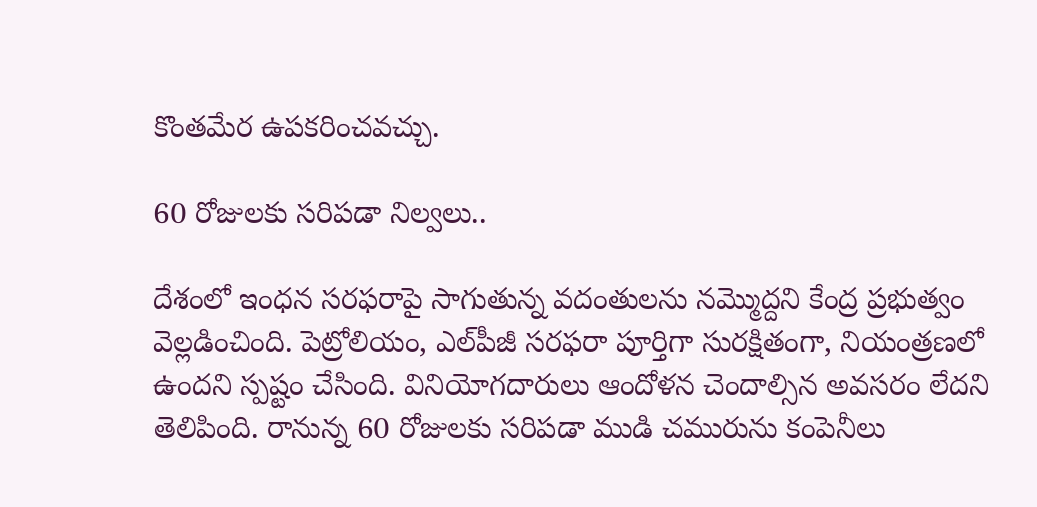కొంతమేర ఉపకరించవచ్చు.

60 రోజుల‌కు స‌రిప‌డా నిల్వ‌లు..

దేశంలో ఇంధన సరఫరాపై సాగుతున్న వదంతులను న‌మ్మొద్ద‌ని కేంద్ర ప్రభుత్వం వెల్ల‌డించింది. పెట్రోలియం, ఎల్‌పీజీ సరఫరా పూర్తిగా సురక్షితంగా, నియంత్రణలో ఉందని స్పష్టం చేసింది. వినియోగదారులు ఆందోళన చెందాల్సిన అవసరం లేదని తెలిపింది. రానున్న‌ 60 రోజులకు సరిపడా ముడి చమురును కంపెనీలు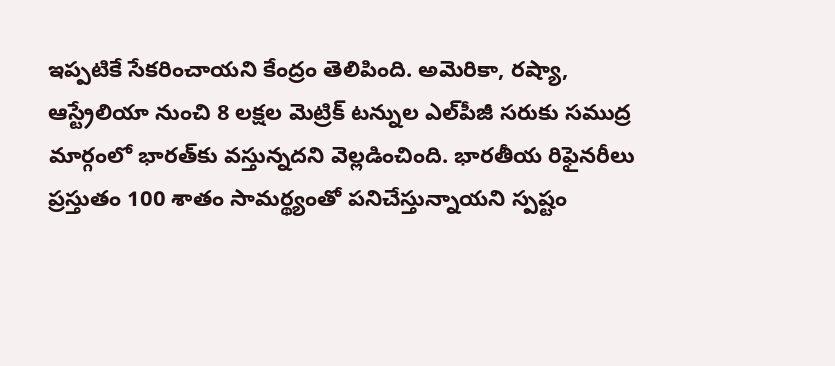ఇప్పటికే సేకరించాయ‌ని కేంద్రం తెలిపింది. అమెరికా, రష్యా, ఆస్ట్రేలియా నుంచి 8 ల‌క్ష‌ల‌ మెట్రిక్ టన్నుల ఎల్‌పీజీ సరుకు సముద్ర మార్గంలో భారత్‌కు వస్తున్న‌ద‌ని వెల్ల‌డించింది. భారతీయ రిఫైనరీలు ప్రస్తుతం 100 శాతం సామర్థ్యంతో పనిచేస్తున్నాయని స్ప‌ష్టం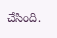చేసింది.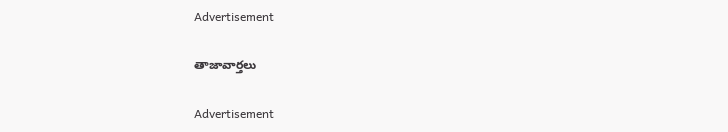Advertisement

తాజావార్తలు

Advertisement